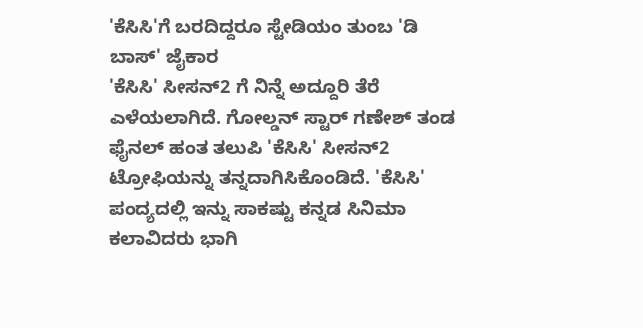'ಕೆಸಿಸಿ'ಗೆ ಬರದಿದ್ದರೂ ಸ್ಟೇಡಿಯಂ ತುಂಬ 'ಡಿ ಬಾಸ್' ಜೈಕಾರ
'ಕೆಸಿಸಿ' ಸೀಸನ್2 ಗೆ ನಿನ್ನೆ ಅದ್ದೂರಿ ತೆರೆ ಎಳೆಯಲಾಗಿದೆ. ಗೋಲ್ಡನ್ ಸ್ಟಾರ್ ಗಣೇಶ್ ತಂಡ ಫೈನಲ್ ಹಂತ ತಲುಪಿ 'ಕೆಸಿಸಿ' ಸೀಸನ್2 ಟ್ರೋಫಿಯನ್ನು ತನ್ನದಾಗಿಸಿಕೊಂಡಿದೆ. 'ಕೆಸಿಸಿ' ಪಂದ್ಯದಲ್ಲಿ ಇನ್ನು ಸಾಕಷ್ಟು ಕನ್ನಡ ಸಿನಿಮಾ ಕಲಾವಿದರು ಭಾಗಿ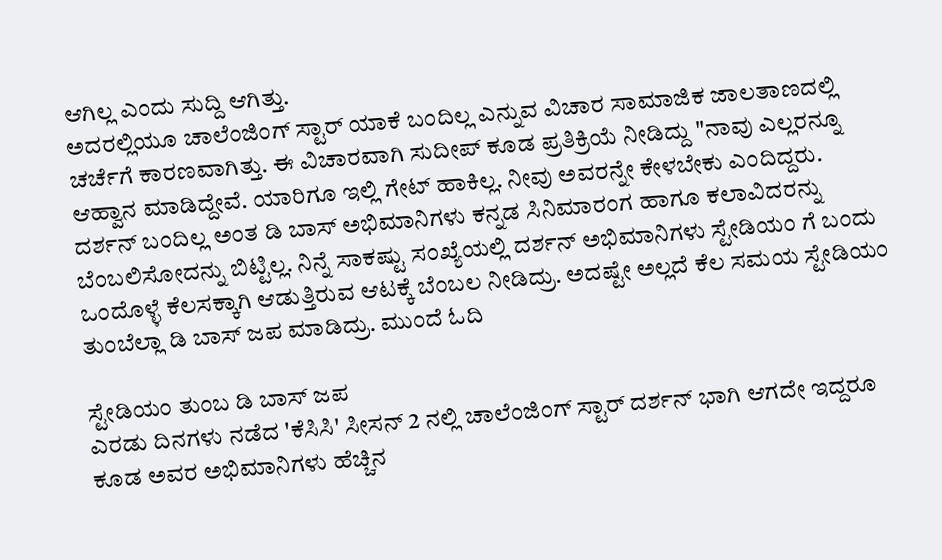ಆಗಿಲ್ಲ ಎಂದು ಸುದ್ದಿ ಆಗಿತ್ತು.
ಅದರಲ್ಲಿಯೂ ಚಾಲೆಂಜಿಂಗ್ ಸ್ಟಾರ್ ಯಾಕೆ ಬಂದಿಲ್ಲ ಎನ್ನುವ ವಿಚಾರ ಸಾಮಾಜಿಕ ಜಾಲತಾಣದಲ್ಲಿ ಚರ್ಚೆಗೆ ಕಾರಣವಾಗಿತ್ತು. ಈ ವಿಚಾರವಾಗಿ ಸುದೀಪ್ ಕೂಡ ಪ್ರತಿಕ್ರಿಯೆ ನೀಡಿದ್ದು "ನಾವು ಎಲ್ಲರನ್ನೂ ಆಹ್ವಾನ ಮಾಡಿದ್ದೇವೆ. ಯಾರಿಗೂ ಇಲ್ಲಿ ಗೇಟ್ ಹಾಕಿಲ್ಲ. ನೀವು ಅವರನ್ನೇ ಕೇಳಬೇಕು ಎಂದಿದ್ದರು.
ದರ್ಶನ್ ಬಂದಿಲ್ಲ ಅಂತ ಡಿ ಬಾಸ್ ಅಭಿಮಾನಿಗಳು ಕನ್ನಡ ಸಿನಿಮಾರಂಗ ಹಾಗೂ ಕಲಾವಿದರನ್ನು ಬೆಂಬಲಿಸೋದನ್ನು ಬಿಟ್ಟಿಲ್ಲ. ನಿನ್ನೆ ಸಾಕಷ್ಟು ಸಂಖ್ಯೆಯಲ್ಲಿ ದರ್ಶನ್ ಅಭಿಮಾನಿಗಳು ಸ್ಟೇಡಿಯಂ ಗೆ ಬಂದು ಒಂದೊಳ್ಳೆ ಕೆಲಸಕ್ಕಾಗಿ ಆಡುತ್ತಿರುವ ಆಟಕ್ಕೆ ಬೆಂಬಲ ನೀಡಿದ್ರು. ಅದಷ್ಟೇ ಅಲ್ಲದೆ ಕೆಲ ಸಮಯ ಸ್ಟೇಡಿಯಂ ತುಂಬೆಲ್ಲಾ ಡಿ ಬಾಸ್ ಜಪ ಮಾಡಿದ್ರು. ಮುಂದೆ ಓದಿ

ಸ್ಟೇಡಿಯಂ ತುಂಬ ಡಿ ಬಾಸ್ ಜಪ
ಎರಡು ದಿನಗಳು ನಡೆದ 'ಕೆಸಿಸಿ' ಸೀಸನ್ 2 ನಲ್ಲಿ ಚಾಲೆಂಜಿಂಗ್ ಸ್ಟಾರ್ ದರ್ಶನ್ ಭಾಗಿ ಆಗದೇ ಇದ್ದರೂ ಕೂಡ ಅವರ ಅಭಿಮಾನಿಗಳು ಹೆಚ್ಚಿನ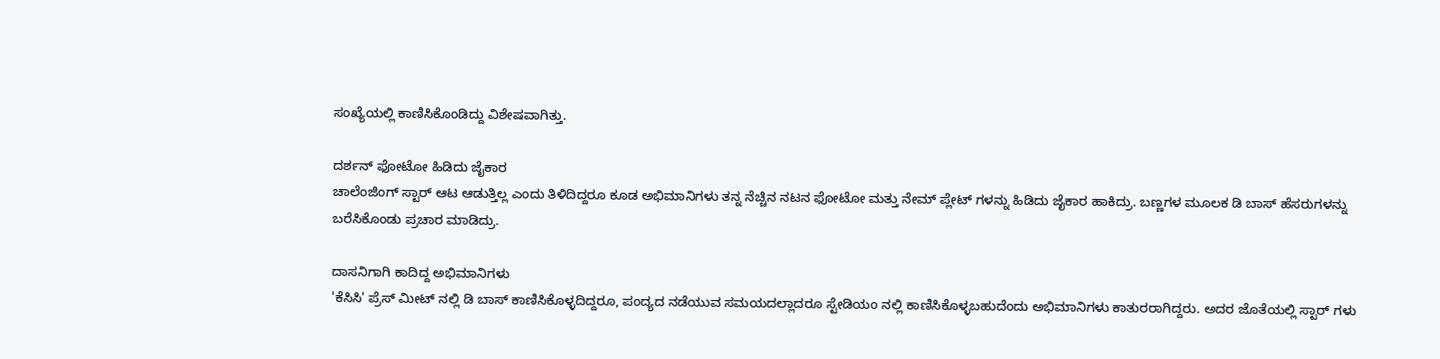ಸಂಖ್ಯೆಯಲ್ಲಿ ಕಾಣಿಸಿಕೊಂಡಿದ್ದು ವಿಶೇಷವಾಗಿತ್ತು.

ದರ್ಶನ್ ಫೋಟೋ ಹಿಡಿದು ಜೈಕಾರ
ಚಾಲೆಂಜಿಂಗ್ ಸ್ಟಾರ್ ಆಟ ಆಡುತ್ತಿಲ್ಲ ಎಂದು ತಿಳಿದಿದ್ದರೂ ಕೂಡ ಅಭಿಮಾನಿಗಳು ತನ್ನ ನೆಚ್ಚಿನ ನಟನ ಫೋಟೋ ಮತ್ತು ನೇಮ್ ಪ್ಲೇಟ್ ಗಳನ್ನು ಹಿಡಿದು ಜೈಕಾರ ಹಾಕಿದ್ರು. ಬಣ್ಣಗಳ ಮೂಲಕ ಡಿ ಬಾಸ್ ಹೆಸರುಗಳನ್ನು ಬರೆಸಿಕೊಂಡು ಪ್ರಚಾರ ಮಾಡಿದ್ರು.

ದಾಸನಿಗಾಗಿ ಕಾದಿದ್ದ ಅಭಿಮಾನಿಗಳು
'ಕೆಸಿಸಿ' ಪ್ರೆಸ್ ಮೀಟ್ ನಲ್ಲಿ ಡಿ ಬಾಸ್ ಕಾಣಿಸಿಕೊಳ್ಳದಿದ್ದರೂ, ಪಂದ್ಯದ ನಡೆಯುವ ಸಮಯದಲ್ಲಾದರೂ ಸ್ಟೇಡಿಯಂ ನಲ್ಲಿ ಕಾಣಿಸಿಕೊಳ್ಳಬಹುದೆಂದು ಅಭಿಮಾನಿಗಳು ಕಾತುರರಾಗಿದ್ದರು. ಅದರ ಜೊತೆಯಲ್ಲಿ ಸ್ಟಾರ್ ಗಳು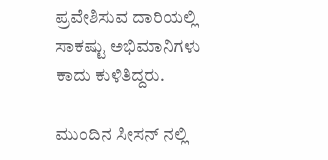ಪ್ರವೇಶಿಸುವ ದಾರಿಯಲ್ಲಿ ಸಾಕಷ್ಟು ಅಭಿಮಾನಿಗಳು ಕಾದು ಕುಳಿತಿದ್ದರು.

ಮುಂದಿನ ಸೀಸನ್ ನಲ್ಲಿ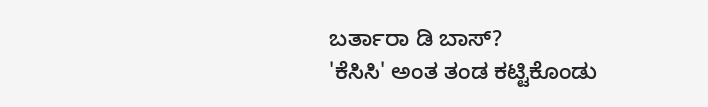ಬರ್ತಾರಾ ಡಿ ಬಾಸ್?
'ಕೆಸಿಸಿ' ಅಂತ ತಂಡ ಕಟ್ಟಿಕೊಂಡು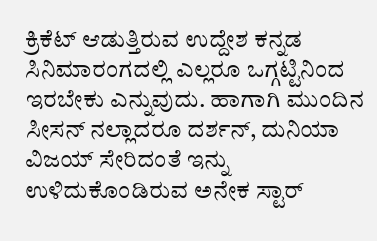ಕ್ರಿಕೆಟ್ ಆಡುತ್ತಿರುವ ಉದ್ದೇಶ ಕನ್ನಡ ಸಿನಿಮಾರಂಗದಲ್ಲಿ ಎಲ್ಲರೂ ಒಗ್ಗಟ್ಟಿನಿಂದ ಇರಬೇಕು ಎನ್ನುವುದು. ಹಾಗಾಗಿ ಮುಂದಿನ ಸೀಸನ್ ನಲ್ಲಾದರೂ ದರ್ಶನ್, ದುನಿಯಾ ವಿಜಯ್ ಸೇರಿದಂತೆ ಇನ್ನು ಉಳಿದುಕೊಂಡಿರುವ ಅನೇಕ ಸ್ಟಾರ್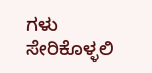ಗಳು ಸೇರಿಕೊಳ್ಳಲಿ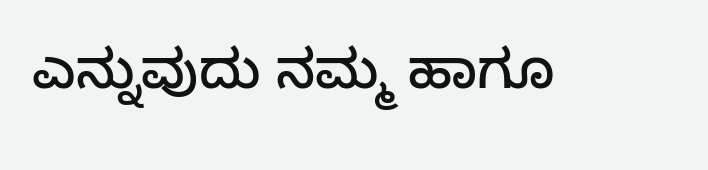ಎನ್ನುವುದು ನಮ್ಮ ಹಾಗೂ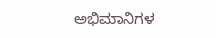ಅಭಿಮಾನಿಗಳ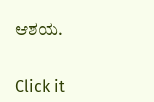ಆಶಯ.


Click it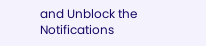and Unblock the Notifications